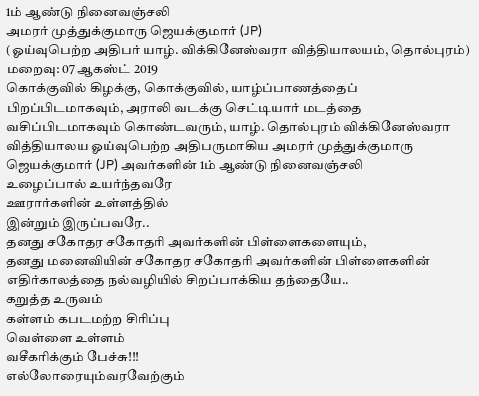1ம் ஆண்டு நினைவஞ்சலி
அமரர் முத்துக்குமாரு ஜெயக்குமார் (JP)
(ஓய்வுபெற்ற அதிபர் யாழ். விக்கினேஸ்வரா வித்தியாலயம், தொல்புரம்)
மறைவு: 07 ஆகஸ்ட் 2019
கொக்குவில் கிழக்கு, கொக்குவில், யாழ்ப்பாணத்தைப் பிறப்பிடமாகவும், அராலி வடக்கு செட்டியார் மடத்தை வசிப்பிடமாகவும் கொண்டவரும், யாழ். தொல்புரம் விக்கினேஸ்வரா வித்தியாலய ஓய்வுபெற்ற அதிபருமாகிய அமரர் முத்துக்குமாரு ஜெயக்குமார் (JP) அவர்களின் 1ம் ஆண்டு நினைவஞ்சலி
உழைப்பால் உயர்ந்தவரே
ஊரார்களின் உள்ளத்தில்
இன்றும் இருப்பவரே..
தனது சகோதர சகோதரி அவர்களின் பிள்ளைகளையும்,
தனது மனைவியின் சகோதர சகோதரி அவர்களின் பிள்ளைகளின்
எதிர்காலத்தை நல்வழியில் சிறப்பாக்கிய தந்தையே..
கறுத்த உருவம்
கள்ளம் கபடமற்ற சிரிப்பு
வெள்ளை உள்ளம்
வசீகரிக்கும் பேச்சு!!!
எல்லோரையும்வரவேற்கும்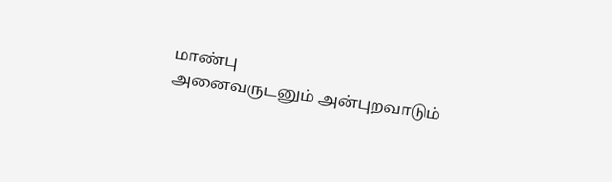மாண்பு
அனைவருடனும் அன்புறவாடும்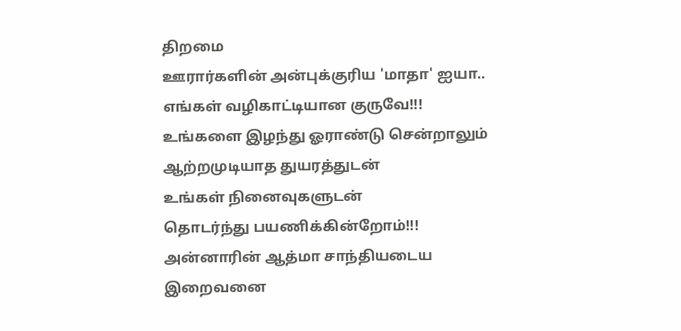திறமை
ஊரார்களின் அன்புக்குரிய 'மாதா' ஐயா..
எங்கள் வழிகாட்டியான குருவே!!!
உங்களை இழந்து ஓராண்டு சென்றாலும்
ஆற்றமுடியாத துயரத்துடன்
உங்கள் நினைவுகளுடன்
தொடர்ந்து பயணிக்கின்றோம்!!!
அன்னாரின் ஆத்மா சாந்தியடைய
இறைவனை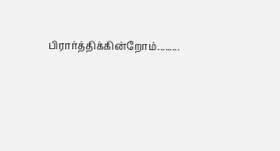பிரார்த்திக்கின்றோம்.........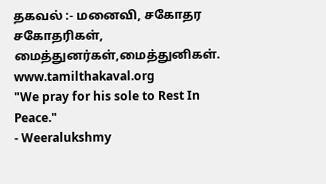தகவல் :- மனைவி, சகோதர சகோதரிகள், மைத்துனர்கள்,மைத்துனிகள்.
www.tamilthakaval.org
"We pray for his sole to Rest In Peace."
- Weeralukshmy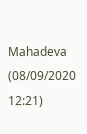Mahadeva (08/09/2020 12:21)